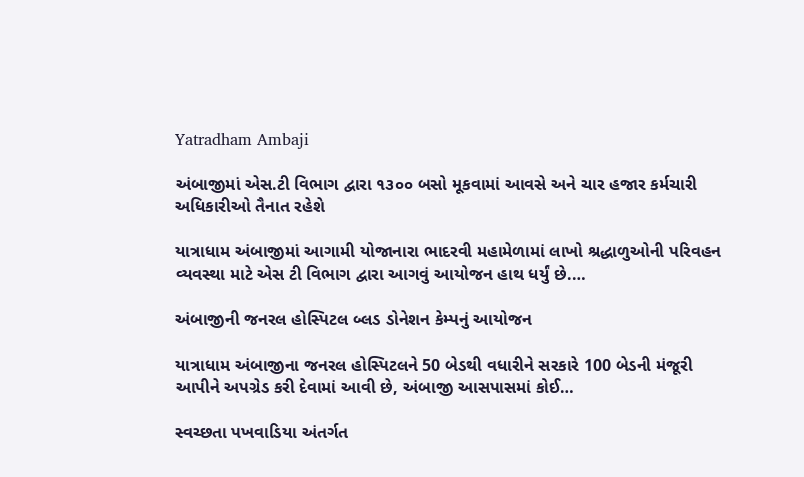Yatradham Ambaji

અંબાજીમાં એસ.ટી વિભાગ દ્વારા ૧૩૦૦ બસો મૂકવામાં આવસે અને ચાર હજાર કર્મચારી અધિકારીઓ તૈનાત રહેશે

યાત્રાધામ અંબાજીમાં આગામી યોજાનારા ભાદરવી મહામેળામાં લાખો શ્રદ્ધાળુઓની પરિવહન વ્યવસ્થા માટે એસ ટી વિભાગ દ્વારા આગવું આયોજન હાથ ધર્યું છે.…

અંબાજીની જનરલ હોસ્પિટલ બ્લડ ડોનેશન કેમ્પનું આયોજન

યાત્રાધામ અંબાજીના જનરલ હોસ્પિટલને 50 બેડથી વધારીને સરકારે 100 બેડની મંજૂરી આપીને અપગ્રેડ કરી દેવામાં આવી છે, અંબાજી આસપાસમાં કોઈ…

સ્વચ્છતા પખવાડિયા અંતર્ગત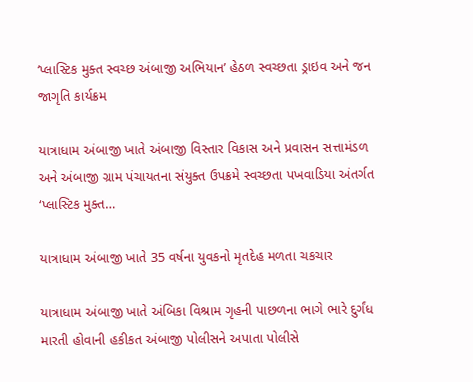‘પ્લાસ્ટિક મુક્ત સ્વચ્છ અંબાજી અભિયાન’ હેઠળ સ્વચ્છતા ડ્રાઇવ અને જન જાગૃતિ કાર્યક્રમ

યાત્રાધામ અંબાજી ખાતે અંબાજી વિસ્તાર વિકાસ અને પ્રવાસન સત્તામંડળ અને અંબાજી ગ્રામ પંચાયતના સંયુક્ત ઉપક્રમે સ્વચ્છતા પખવાડિયા અંતર્ગત ‘પ્લાસ્ટિક મુક્ત…

યાત્રાધામ અંબાજી ખાતે 35 વર્ષના યુવકનો મૃતદેહ મળતા ચકચાર

યાત્રાધામ અંબાજી ખાતે અંબિકા વિશ્રામ ગૃહની પાછળના ભાગે ભારે દુર્ગંધ મારતી હોવાની હકીકત અંબાજી પોલીસને અપાતા પોલીસે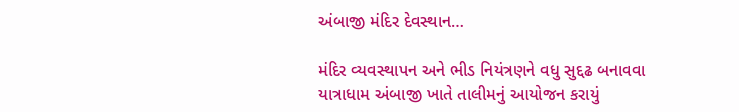અંબાજી મંદિર દેવસ્થાન…

મંદિર વ્યવસ્થાપન અને ભીડ નિયંત્રણને વધુ સુદ્દઢ બનાવવા યાત્રાધામ અંબાજી ખાતે તાલીમનું આયોજન કરાયું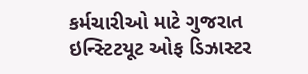કર્મચારીઓ માટે ગુજરાત ઇન્સ્ટિટયૂટ ઓફ ડિઝાસ્ટર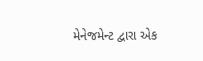મેનેજમેન્ટ દ્વારા એક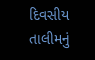દિવસીય તાલીમનું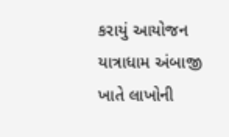કરાયું આયોજન યાત્રાધામ અંબાજી ખાતે લાખોની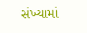સંખ્યામાં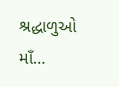શ્રદ્ધાળુઓ માઁ…